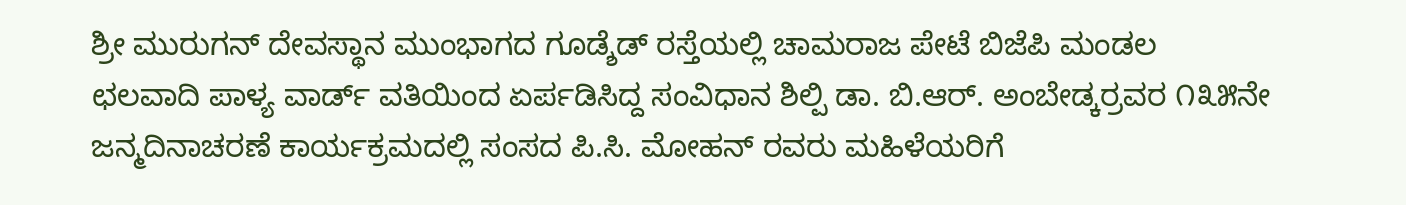ಶ್ರೀ ಮುರುಗನ್ ದೇವಸ್ಥಾನ ಮುಂಭಾಗದ ಗೂಡ್ಶೆಡ್ ರಸ್ತೆಯಲ್ಲಿ ಚಾಮರಾಜ ಪೇಟೆ ಬಿಜೆಪಿ ಮಂಡಲ ಛಲವಾದಿ ಪಾಳ್ಯ ವಾರ್ಡ್ ವತಿಯಿಂದ ಏರ್ಪಡಿಸಿದ್ದ ಸಂವಿಧಾನ ಶಿಲ್ಪಿ ಡಾ. ಬಿ.ಆರ್. ಅಂಬೇಡ್ಕರ್ರವರ ೧೩೫ನೇ ಜನ್ಮದಿನಾಚರಣೆ ಕಾರ್ಯಕ್ರಮದಲ್ಲಿ ಸಂಸದ ಪಿ.ಸಿ. ಮೋಹನ್ ರವರು ಮಹಿಳೆಯರಿಗೆ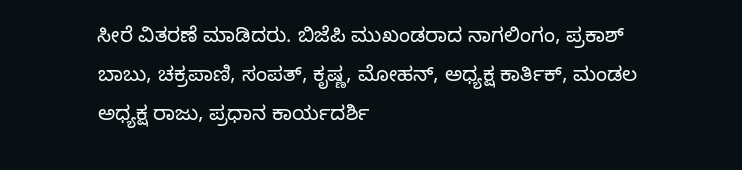ಸೀರೆ ವಿತರಣೆ ಮಾಡಿದರು. ಬಿಜೆಪಿ ಮುಖಂಡರಾದ ನಾಗಲಿಂಗಂ, ಪ್ರಕಾಶ್ ಬಾಬು, ಚಕ್ರಪಾಣಿ, ಸಂಪತ್, ಕೃಷ್ಣ, ಮೋಹನ್, ಅಧ್ಯಕ್ಷ ಕಾರ್ತಿಕ್, ಮಂಡಲ ಅಧ್ಯಕ್ಷ ರಾಜು, ಪ್ರಧಾನ ಕಾರ್ಯದರ್ಶಿ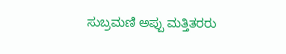ಸುಬ್ರಮಣಿ ಅಪ್ಪು ಮತ್ತಿತರರು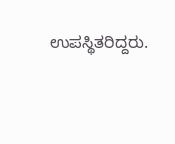ಉಪಸ್ಥಿತರಿದ್ದರು.